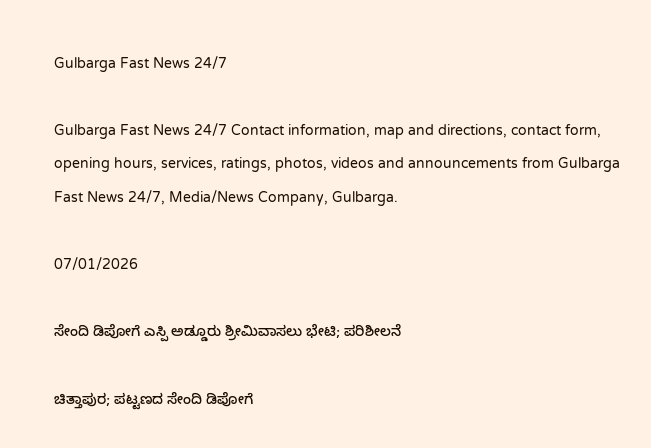Gulbarga Fast News 24/7

Gulbarga Fast News 24/7 Contact information, map and directions, contact form, opening hours, services, ratings, photos, videos and announcements from Gulbarga Fast News 24/7, Media/News Company, Gulbarga.

07/01/2026

ಸೇಂದಿ ಡಿಪೋಗೆ ಎಸ್ಪಿ ಅಡ್ಡೂರು ಶ್ರೀಮಿವಾಸಲು ಭೇಟಿ; ಪರಿಶೀಲನೆ

ಚಿತ್ತಾಪುರ; ಪಟ್ಟಣದ ಸೇಂದಿ ಡಿಪೋಗೆ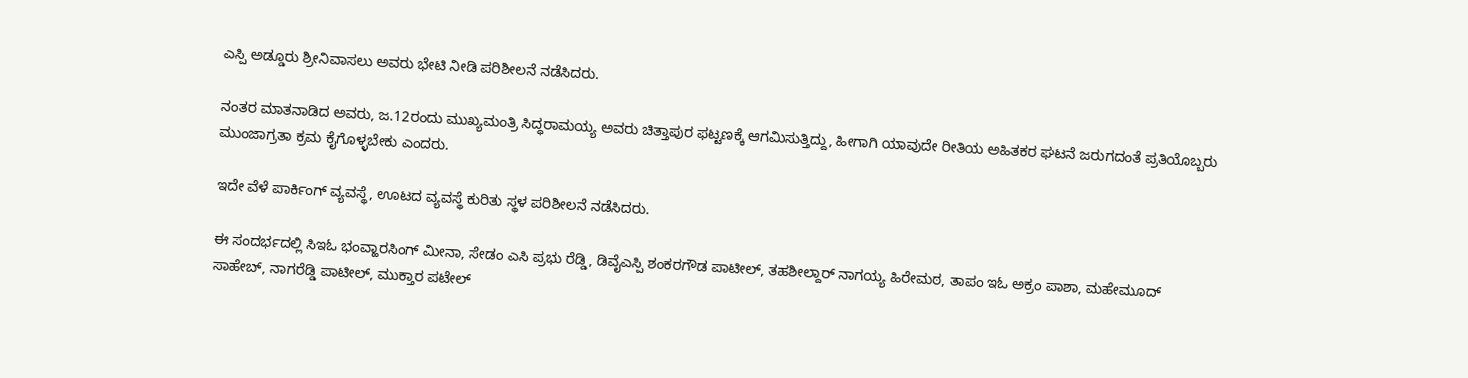ಎಸ್ಪಿ ಅಡ್ಡೂರು ಶ್ರೀನಿವಾಸಲು ಅವರು ಭೇಟಿ ನೀಡಿ ಪರಿಶೀಲನೆ ನಡೆಸಿದರು.

ನಂತರ ಮಾತನಾಡಿದ ಅವರು, ಜ.12ರಂದು ಮುಖ್ಯಮಂತ್ರಿ ಸಿದ್ಧರಾಮಯ್ಯ ಅವರು ಚಿತ್ತಾಪುರ ಫಟ್ಟಣಕ್ಕೆ ಆಗಮಿಸುತ್ತಿದ್ದು, ಹೀಗಾಗಿ ಯಾವುದೇ ರೀತಿಯ ಅಹಿತಕರ ಘಟನೆ ಜರುಗದಂತೆ ಪ್ರತಿಯೊಬ್ಬರು ಮುಂಜಾಗ್ರತಾ ಕ್ರಮ ಕೈಗೊಳ್ಳಬೇಕು ಎಂದರು.

ಇದೇ ವೆಳೆ ಪಾರ್ಕಿಂಗ್ ವ್ಯವಸ್ಥೆ, ಊಟದ ವ್ಯವಸ್ಥೆ ಕುರಿತು ಸ್ಥಳ ಪರಿಶೀಲನೆ ನಡೆಸಿದರು.

ಈ ಸಂದರ್ಭದಲ್ಲಿ ಸಿಇಓ ಭಂವ್ಹಾರಸಿಂಗ್ ಮೀನಾ, ಸೇಡಂ ಎಸಿ ಪ್ರಭು ರೆಡ್ಡಿ, ಡಿವೈಎಸ್ಪಿ ಶಂಕರಗೌಡ ಪಾಟೀಲ್, ತಹಶೀಲ್ದಾರ್ ನಾಗಯ್ಯ ಹಿರೇಮಠ, ತಾಪಂ ಇಓ ಅಕ್ರಂ ಪಾಶಾ, ಮಹೇಮೂದ್ ಸಾಹೇಬ್, ನಾಗರೆಡ್ಡಿ ಪಾಟೀಲ್, ಮುಕ್ತಾರ ಪಟೇಲ್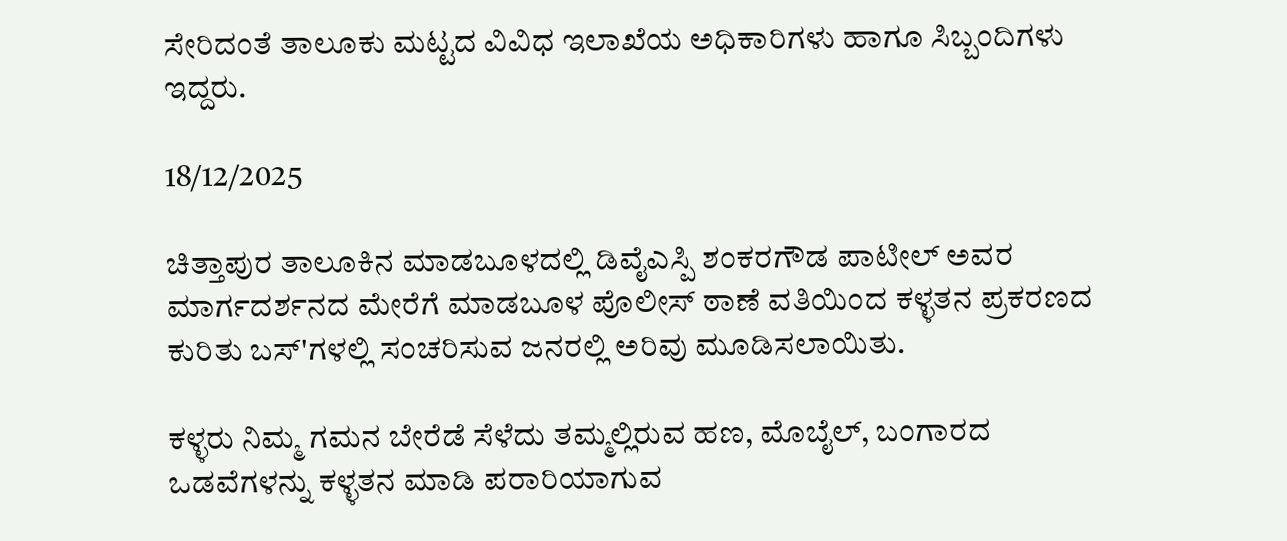ಸೇರಿದಂತೆ ತಾಲೂಕು ಮಟ್ಟದ ವಿವಿಧ ಇಲಾಖೆಯ ಅಧಿಕಾರಿಗಳು ಹಾಗೂ ಸಿಬ್ಬಂದಿಗಳು ಇದ್ದರು.

18/12/2025

ಚಿತ್ತಾಪುರ ತಾಲೂಕಿನ ಮಾಡಬೂಳದಲ್ಲಿ ಡಿವೈಎಸ್ಪಿ ಶಂಕರಗೌಡ ಪಾಟೀಲ್ ಅವರ ಮಾರ್ಗದರ್ಶನದ ಮೇರೆಗೆ ಮಾಡಬೂಳ ಪೊಲೀಸ್ ಠಾಣೆ ವತಿಯಿಂದ ಕಳ್ಳತನ ಪ್ರಕರಣದ ಕುರಿತು ಬಸ್'ಗಳಲ್ಲಿ ಸಂಚರಿಸುವ ಜನರಲ್ಲಿ ಅರಿವು ಮೂಡಿಸಲಾಯಿತು.

ಕಳ್ಳರು ನಿಮ್ಮ ಗಮನ ಬೇರೆಡೆ ಸೆಳೆದು ತಮ್ಮಲ್ಲಿರುವ ಹಣ, ಮೊಬೈಲ್, ಬಂಗಾರದ ಒಡವೆಗಳನ್ನು ಕಳ್ಳತನ ಮಾಡಿ ಪರಾರಿಯಾಗುವ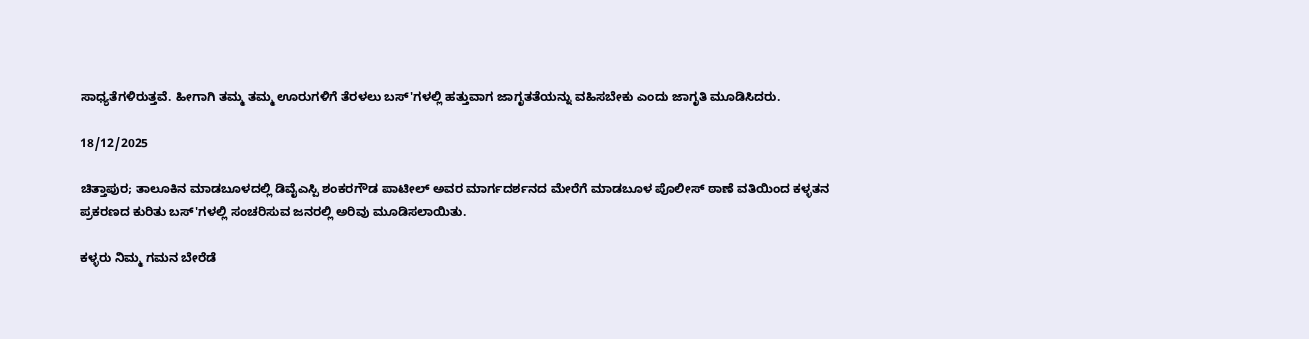ಸಾಧ್ಯತೆಗಳಿರುತ್ತವೆ. ಹೀಗಾಗಿ ತಮ್ಮ ತಮ್ಮ ಊರುಗಳಿಗೆ ತೆರಳಲು ಬಸ್'ಗಳಲ್ಲಿ ಹತ್ತುವಾಗ ಜಾಗೃತತೆಯನ್ನು ವಹಿಸಬೇಕು ಎಂದು ಜಾಗೃತಿ ಮೂಡಿಸಿದರು.

18/12/2025

ಚಿತ್ತಾಪುರ; ತಾಲೂಕಿನ ಮಾಡಬೂಳದಲ್ಲಿ ಡಿವೈಎಸ್ಪಿ ಶಂಕರಗೌಡ ಪಾಟೀಲ್ ಅವರ ಮಾರ್ಗದರ್ಶನದ ಮೇರೆಗೆ ಮಾಡಬೂಳ ಪೊಲೀಸ್ ಠಾಣೆ ವತಿಯಿಂದ ಕಳ್ಳತನ ಪ್ರಕರಣದ ಕುರಿತು ಬಸ್'ಗಳಲ್ಲಿ ಸಂಚರಿಸುವ ಜನರಲ್ಲಿ ಅರಿವು ಮೂಡಿಸಲಾಯಿತು.

ಕಳ್ಳರು ನಿಮ್ಮ ಗಮನ ಬೇರೆಡೆ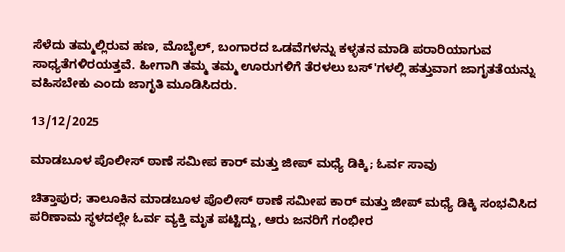ಸೆಳೆದು ತಮ್ಮಲ್ಲಿರುವ ಹಣ, ಮೊಬೈಲ್, ಬಂಗಾರದ ಒಡವೆಗಳನ್ನು ಕಳ್ಳತನ ಮಾಡಿ ಪರಾರಿಯಾಗುವ ಸಾಧ್ಯತೆಗಳಿರಯತ್ತವೆ. ಹೀಗಾಗಿ ತಮ್ಮ ತಮ್ಮ ಊರುಗಳಿಗೆ ತೆರಳಲು ಬಸ್'ಗಳಲ್ಲಿ ಹತ್ತುವಾಗ ಜಾಗೃತತೆಯನ್ನು ವಹಿಸಬೇಕು ಎಂದು ಜಾಗೃತಿ ಮೂಡಿಸಿದರು.

13/12/2025

ಮಾಡಬೂಳ ಪೊಲೀಸ್ ಠಾಣೆ ಸಮೀಪ ಕಾರ್ ಮತ್ತು ಜೀಪ್ ಮಧ್ಯೆ ಡಿಕ್ಕಿ; ಓರ್ವ ಸಾವು

ಚಿತ್ತಾಪುರ; ತಾಲೂಕಿನ ಮಾಡಬೂಳ ಪೊಲೀಸ್ ಠಾಣೆ ಸಮೀಪ ಕಾರ್ ಮತ್ತು ಜೀಪ್ ಮಧ್ಯೆ ಡಿಕ್ಕಿ ಸಂಭವಿಸಿದ ಪರಿಣಾಮ ಸ್ಥಳದಲ್ಲೇ ಓರ್ವ ವ್ಯಕ್ತಿ ‌ಮೃತ ಪಟ್ಟಿದ್ದು, ಆರು ಜನರಿಗೆ ಗಂಭೀರ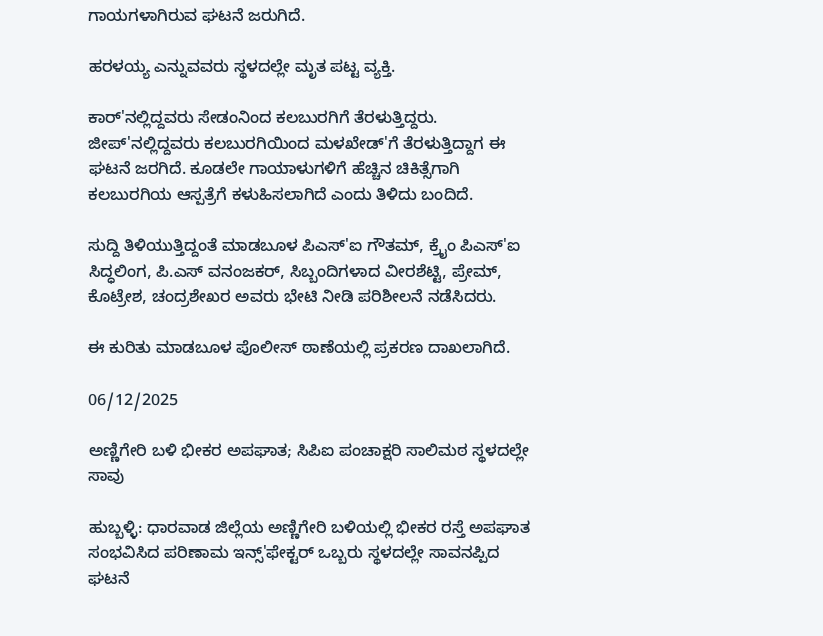ಗಾಯಗಳಾಗಿರುವ ಘಟನೆ ಜರುಗಿದೆ.

ಹರಳಯ್ಯ ಎನ್ನುವವರು ಸ್ಥಳದಲ್ಲೇ ಮೃತ ಪಟ್ಟ ವ್ಯಕ್ತಿ.

ಕಾರ್'ನಲ್ಲಿದ್ದವರು ಸೇಡಂನಿಂದ ಕಲಬುರಗಿಗೆ ತೆರಳುತ್ತಿದ್ದರು. ಜೀಪ್'ನಲ್ಲಿದ್ದವರು ಕಲಬುರಗಿಯಿಂದ ಮಳಖೇಡ್'ಗೆ ತೆರಳುತ್ತಿದ್ದಾಗ ಈ ಘಟನೆ ಜರಗಿದೆ. ಕೂಡಲೇ ಗಾಯಾಳುಗಳಿಗೆ ಹೆಚ್ಚಿನ ಚಿಕಿತ್ಸೆಗಾಗಿ ಕಲಬುರಗಿಯ ಆಸ್ಪತ್ರೆಗೆ ಕಳುಹಿಸಲಾಗಿದೆ ಎಂದು ತಿಳಿದು ಬಂದಿದೆ.

ಸುದ್ದಿ ತಿಳಿಯುತ್ತಿದ್ದಂತೆ ಮಾಡಬೂಳ ಪಿಎಸ್'ಐ ಗೌತಮ್, ಕ್ರೈಂ ಪಿಎಸ್'ಐ ಸಿದ್ಧಲಿಂಗ, ಪಿ.ಎಸ್ ವನಂಜಕರ್, ಸಿಬ್ಬಂದಿಗಳಾದ ವೀರಶೆಟ್ಟಿ, ಪ್ರೇಮ್, ಕೊಟ್ರೇಶ, ಚಂದ್ರಶೇಖರ ಅವರು ಭೇಟಿ ನೀಡಿ ಪರಿಶೀಲನೆ ನಡೆಸಿದರು.

ಈ ಕುರಿತು ಮಾಡಬೂಳ ಪೊಲೀಸ್ ಠಾಣೆಯಲ್ಲಿ ಪ್ರಕರಣ ದಾಖಲಾಗಿದೆ.

06/12/2025

ಅಣ್ಣಿಗೇರಿ ಬಳಿ ಭೀಕರ ಅಪಘಾತ; ಸಿಪಿಐ ಪಂಚಾಕ್ಷರಿ ಸಾಲಿಮಠ ಸ್ಥಳದಲ್ಲೇ ಸಾವು

ಹುಬ್ಬಳ್ಳಿ: ಧಾರವಾಡ ಜಿಲ್ಲೆಯ ಅಣ್ಣಿಗೇರಿ ಬಳಿಯಲ್ಲಿ ಭೀಕರ ರಸ್ತೆ ಅಪಘಾತ ಸಂಭವಿಸಿದ ಪರಿಣಾಮ ಇನ್ಸ್'ಫೇಕ್ಟರ್ ಒಬ್ಬರು ಸ್ಥಳದಲ್ಲೇ ಸಾವನಪ್ಪಿದ ಘಟನೆ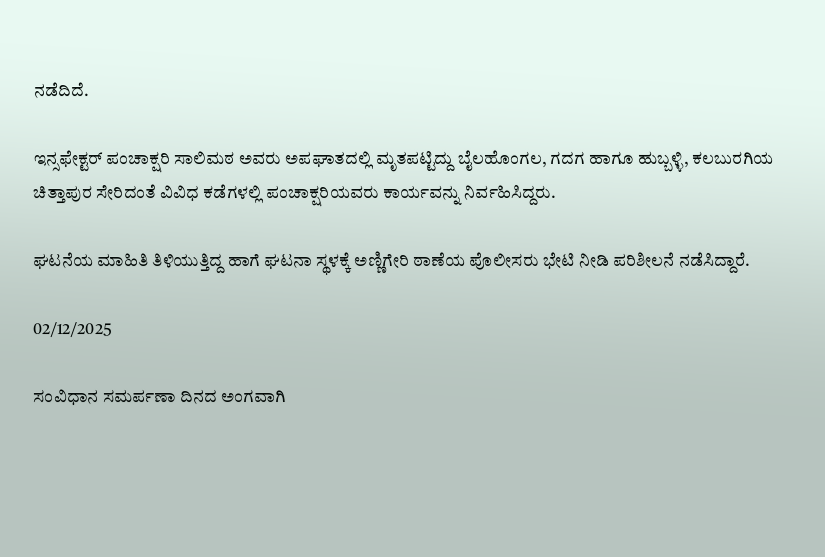ನಡೆದಿದೆ.

ಇನ್ಸಫೇಕ್ಟ‌ರ್ ಪಂಚಾಕ್ಷರಿ ಸಾಲಿಮಠ ಅವರು ಅಪಘಾತದಲ್ಲಿ ಮೃತಪಟ್ಟಿದ್ದು ಬೈಲಹೊಂಗಲ, ಗದಗ ಹಾಗೂ ಹುಬ್ಬಳ್ಳಿ, ಕಲಬುರಗಿಯ ಚಿತ್ತಾಪುರ ಸೇರಿದಂತೆ ವಿವಿಧ ಕಡೆಗಳಲ್ಲಿ ಪಂಚಾಕ್ಷರಿಯವರು ಕಾರ್ಯವನ್ನು ನಿರ್ವಹಿಸಿದ್ದರು.

ಘಟನೆಯ ಮಾಹಿತಿ ತಿಳಿಯುತ್ತಿದ್ದ ಹಾಗೆ ಘಟನಾ ಸ್ಥಳಕ್ಕೆ ಅಣ್ಣಿಗೇರಿ ಠಾಣೆಯ ಪೊಲೀಸರು ಭೇಟಿ ನೀಡಿ ಪರಿಶೀಲನೆ ನಡೆಸಿದ್ದಾರೆ.

02/12/2025

ಸಂವಿಧಾನ ಸಮರ್ಪಣಾ ದಿನದ ಅಂಗವಾಗಿ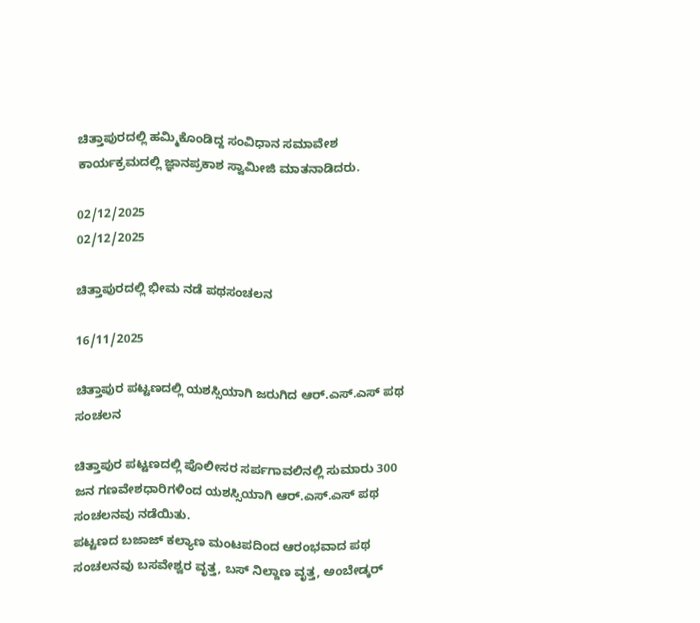ಚಿತ್ತಾಪುರದಲ್ಲಿ ಹಮ್ಮಿಕೊಂಡಿದ್ದ ಸಂವಿಧಾನ ಸಮಾವೇಶ ಕಾರ್ಯಕ್ರಮದಲ್ಲಿ ಜ್ಞಾನಪ್ರಕಾಶ ಸ್ವಾಮೀಜಿ ಮಾತನಾಡಿದರು.

02/12/2025
02/12/2025

ಚಿತ್ತಾಪುರದಲ್ಲಿ ಭೀಮ ನಡೆ ಪಥಸಂಚಲನ

16/11/2025

ಚಿತ್ತಾಪುರ ಪಟ್ಟಣದಲ್ಲಿ ಯಶಸ್ಸಿಯಾಗಿ ಜರುಗಿದ ಆರ್.ಎಸ್‌.ಎಸ್ ಪಥ ಸಂಚಲನ

ಚಿತ್ತಾಪುರ ಪಟ್ಟಣದಲ್ಲಿ ಪೊಲೀಸರ ಸರ್ಪಗಾವಲಿನಲ್ಲಿ ಸುಮಾರು 300 ಜನ ಗಣವೇಶಧಾರಿಗಳಿಂದ ಯಶಸ್ಸಿಯಾಗಿ ಆರ್.ಎಸ್.ಎಸ್ ಪಥ ಸಂಚಲನವು ನಡೆಯಿತು.
ಪಟ್ಟಣದ ಬಜಾಜ್ ಕಲ್ಯಾಣ ಮಂಟಪದಿಂದ ಆರಂಭವಾದ ಪಥ ಸಂಚಲನವು ಬಸವೇಶ್ವರ ವೃತ್ತ, ಬಸ್ ನಿಲ್ದಾಣ ವೃತ್ತ, ಅಂಬೇಡ್ಕರ್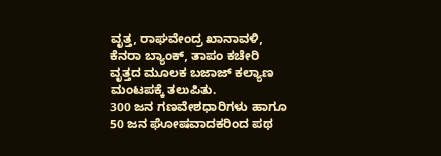ವೃತ್ತ, ರಾಘವೇಂದ್ರ ಖಾನಾವಳಿ, ಕೆನರಾ ಬ್ಯಾಂಕ್, ತಾಪಂ ಕಚೇರಿ ವೃತ್ತದ ಮೂಲಕ ಬಜಾಜ್ ಕಲ್ಯಾಣ ಮಂಟಪಕ್ಕೆ ತಲುಪಿತು.
300 ಜನ ಗಣವೇಶಧಾರಿಗಳು ಹಾಗೂ 50 ಜನ ಘೋಷವಾದಕರಿಂದ ಪಥ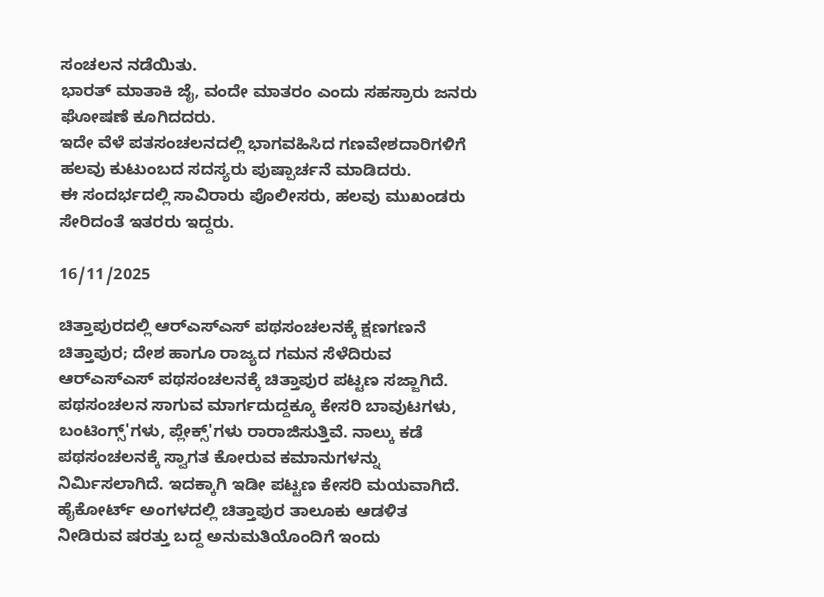ಸಂಚಲನ ನಡೆಯಿತು.
ಭಾರತ್ ಮಾತಾಕಿ ಜೈ, ವಂದೇ ಮಾತರಂ ಎಂದು ಸಹಸ್ರಾರು ಜನರು ಘೋಷಣೆ ಕೂಗಿದದರು.
ಇದೇ ವೆಳೆ ಪತಸಂಚಲನದಲ್ಲಿ ಭಾಗವಹಿಸಿದ ಗಣವೇಶದಾರಿಗಳಿಗೆ ಹಲವು ಕುಟುಂಬದ ಸದಸ್ಯರು ಪುಷ್ಪಾರ್ಚನೆ ಮಾಡಿದರು.
ಈ ಸಂದರ್ಭದಲ್ಲಿ ಸಾವಿರಾರು ಪೊಲೀಸರು, ಹಲವು ಮುಖಂಡರು ಸೇರಿದಂತೆ ಇತರರು ಇದ್ದರು.

16/11/2025

ಚಿತ್ತಾಪುರದಲ್ಲಿ ಆರ್‌ಎಸ್‌ಎಸ್‌ ಪಥಸಂಚಲನಕ್ಕೆ ಕ್ಷಣಗಣನೆ
ಚಿತ್ತಾಪುರ; ದೇಶ ಹಾಗೂ ರಾಜ್ಯದ ಗಮನ ಸೆಳೆದಿರುವ ಆರ್‌ಎಸ್‌ಎಸ್ ಪಥಸಂಚಲನಕ್ಕೆ ಚಿತ್ತಾಪುರ ಪಟ್ಟಣ ಸಜ್ಜಾಗಿದೆ.
ಪಥಸಂಚಲನ ಸಾಗುವ ಮಾರ್ಗದುದ್ದಕ್ಕೂ ಕೇಸರಿ ಬಾವುಟಗಳು, ಬಂಟಿಂಗ್ಸ್'ಗಳು, ಪ್ಲೇಕ್ಸ್'ಗಳು ರಾರಾಜಿಸುತ್ತಿವೆ. ನಾಲ್ಕು ಕಡೆ ಪಥಸಂಚಲನಕ್ಕೆ ಸ್ವಾಗತ ಕೋರುವ ಕಮಾನುಗಳನ್ನು ನಿರ್ಮಿಸಲಾಗಿದೆ. ಇದಕ್ಕಾಗಿ ಇಡೀ ಪಟ್ಟಣ ಕೇಸರಿ ಮಯವಾಗಿದೆ.
ಹೈಕೋರ್ಟ್ ಅಂಗಳದಲ್ಲಿ ಚಿತ್ತಾಪುರ ತಾಲೂಕು ಆಡಳಿತ ನೀಡಿರುವ ಷರತ್ತು ಬದ್ದ ಅನುಮತಿಯೊಂದಿಗೆ ಇಂದು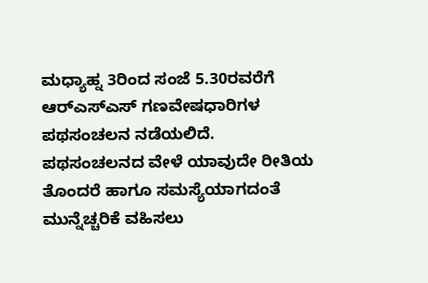ಮಧ್ಯಾಹ್ನ 3ರಿಂದ ಸಂಜೆ 5.30ರವರೆಗೆ ಆರ್‌ಎಸ್‌ಎಸ್‌ ಗಣವೇಷಧಾರಿಗಳ ಪಥಸಂಚಲನ ನಡೆಯಲಿದೆ.
ಪಥಸಂಚಲನದ ವೇಳೆ ಯಾವುದೇ ರೀತಿಯ ತೊಂದರೆ ಹಾಗೂ ಸಮಸ್ಯೆಯಾಗದಂತೆ ಮುನ್ನೆಚ್ಚರಿಕೆ ವಹಿಸಲು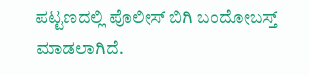ಪಟ್ಟಣದಲ್ಲಿ ಪೊಲೀಸ್ ಬಿಗಿ ಬಂದೋಬಸ್ತ್ ಮಾಡಲಾಗಿದೆ.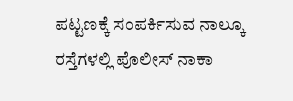ಪಟ್ಟಣಕ್ಕೆ ಸಂಪರ್ಕಿಸುವ ನಾಲ್ಕೂ ರಸ್ತೆಗಳಲ್ಲಿ ಪೊಲೀಸ್ ನಾಕಾ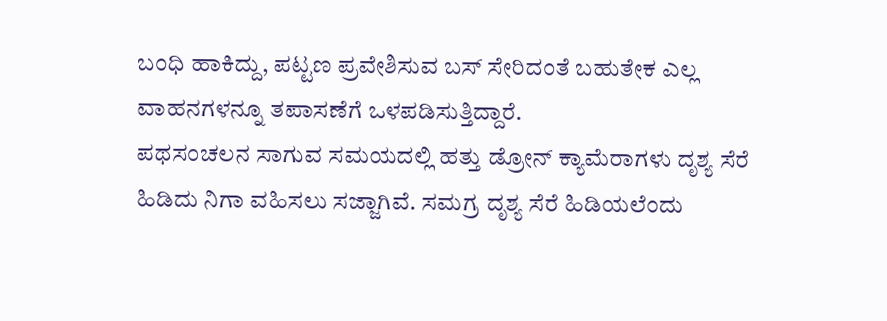ಬಂಧಿ ಹಾಕಿದ್ದು, ಪಟ್ಟಣ ಪ್ರವೇಶಿಸುವ ಬಸ್ ಸೇರಿದಂತೆ ಬಹುತೇಕ ಎಲ್ಲ ವಾಹನಗಳನ್ನೂ ತಪಾಸಣೆಗೆ ಒಳಪಡಿಸುತ್ತಿದ್ದಾರೆ.
ಪಥಸಂಚಲನ ಸಾಗುವ ಸಮಯದಲ್ಲಿ ಹತ್ತು ಡ್ರೋನ್ ಕ್ಯಾಮೆರಾಗಳು ದೃಶ್ಯ ಸೆರೆ ಹಿಡಿದು ನಿಗಾ ವಹಿಸಲು ಸಜ್ಜಾಗಿವೆ. ಸಮಗ್ರ ದೃಶ್ಯ ಸೆರೆ ಹಿಡಿಯಲೆಂದು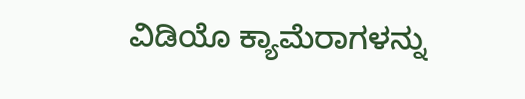ವಿಡಿಯೊ ಕ್ಯಾಮೆರಾಗಳನ್ನು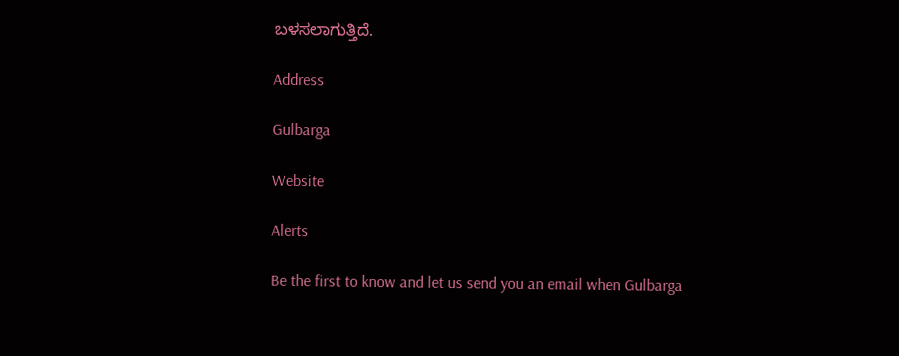ಬಳಸಲಾಗುತ್ತಿದೆ.

Address

Gulbarga

Website

Alerts

Be the first to know and let us send you an email when Gulbarga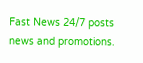Fast News 24/7 posts news and promotions.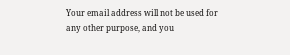Your email address will not be used for any other purpose, and you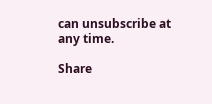can unsubscribe at any time.

Share